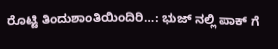ರೊಟ್ಟಿ ತಿಂದುಶಾಂತಿಯಿಂದಿರಿ…: ಭುಜ್ ನಲ್ಲಿ ಪಾಕ್ ಗೆ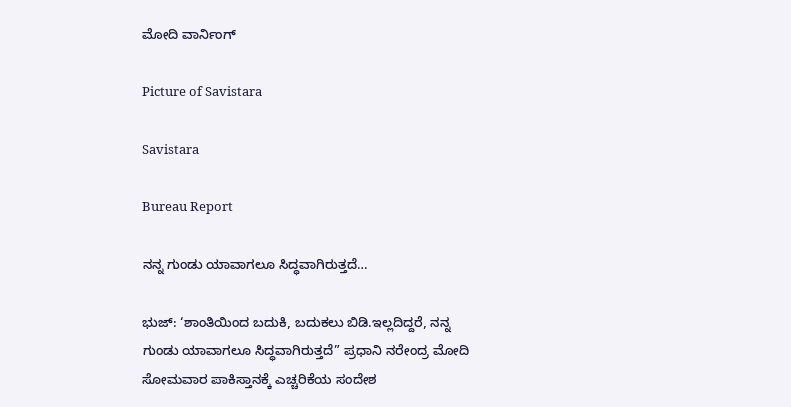ಮೋದಿ ವಾರ್ನಿಂಗ್

Picture of Savistara

Savistara

Bureau Report

ನನ್ನ ಗುಂಡು ಯಾವಾಗಲೂ ಸಿದ್ಧವಾಗಿರುತ್ತದೆ…

ಭುಜ್: ‘ಶಾಂತಿಯಿಂದ ಬದುಕಿ, ಬದುಕಲು ಬಿಡಿ.ಇಲ್ಲದಿದ್ದರೆ, ನನ್ನ ಗುಂಡು ಯಾವಾಗಲೂ ಸಿದ್ಧವಾಗಿರುತ್ತದೆ” ಪ್ರಧಾನಿ ನರೇಂದ್ರ ಮೋದಿ ಸೋಮವಾರ ಪಾಕಿಸ್ತಾನಕ್ಕೆ ಎಚ್ಚರಿಕೆಯ ಸಂದೇಶ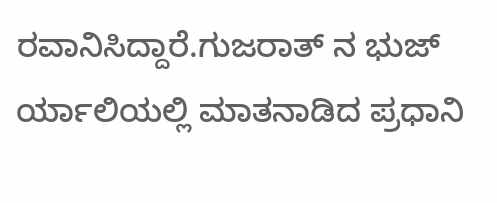ರವಾನಿಸಿದ್ದಾರೆ.ಗುಜರಾತ್ ನ ಭುಜ್ ರ್ಯಾಲಿಯಲ್ಲಿ ಮಾತನಾಡಿದ ಪ್ರಧಾನಿ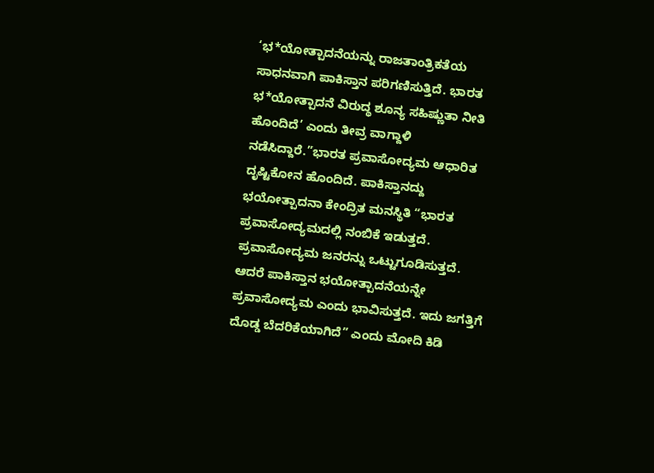‘ಭ*ಯೋತ್ಪಾದನೆಯನ್ನು ರಾಜತಾಂತ್ರಿಕತೆಯ ಸಾಧನವಾಗಿ ಪಾಕಿಸ್ತಾನ ಪರಿಗಣಿಸುತ್ತಿದೆ. ಭಾರತ ಭ*ಯೋತ್ಪಾದನೆ ವಿರುದ್ಧ ಶೂನ್ಯ ಸಹಿಷ್ಣುತಾ ನೀತಿ ಹೊಂದಿದೆ’ ಎಂದು ತೀವ್ರ ವಾಗ್ದಾಳಿ ನಡೆಸಿದ್ದಾರೆ.”ಭಾರತ ಪ್ರವಾಸೋದ್ಯಮ ಆಧಾರಿತ ದೃಷ್ಟಿಕೋನ ಹೊಂದಿದೆ. ಪಾಕಿಸ್ತಾನದ್ದು ಭಯೋತ್ಪಾದನಾ ಕೇಂದ್ರಿತ ಮನಸ್ಥಿತಿ “ಭಾರತ ಪ್ರವಾಸೋದ್ಯಮದಲ್ಲಿ ನಂಬಿಕೆ ಇಡುತ್ತದೆ. ಪ್ರವಾಸೋದ್ಯಮ ಜನರನ್ನು ಒಟ್ಟುಗೂಡಿಸುತ್ತದೆ. ಆದರೆ ಪಾಕಿಸ್ತಾನ ಭಯೋತ್ಪಾದನೆಯನ್ನೇ ಪ್ರವಾಸೋದ್ಯಮ ಎಂದು ಭಾವಿಸುತ್ತದೆ. ಇದು ಜಗತ್ತಿಗೆ ದೊಡ್ಡ ಬೆದರಿಕೆಯಾಗಿದೆ” ಎಂದು ಮೋದಿ ಕಿಡಿ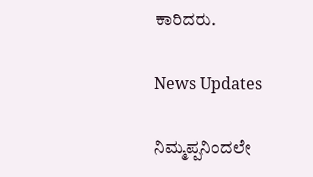ಕಾರಿದರು.

News Updates

ನಿಮ್ಮಪ್ಪನಿಂದಲೇ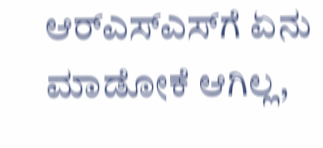ಆರ್‌ಎಸ್‌ಎಸ್‌ಗೆ ಏನು ಮಾಡೋಕೆ ಆಗಿಲ್ಲ,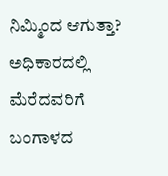ನಿಮ್ಮಿಂದ ಆಗುತ್ತಾ? ಅಧಿಕಾರದಲ್ಲಿ ಮೆರೆದವರಿಗೆ ಬಂಗಾಳದ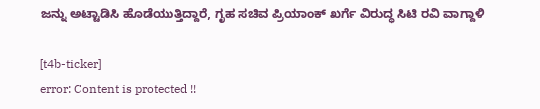ಜನ್ನು ಅಟ್ಟಾಡಿಸಿ ಹೊಡೆಯುತ್ತಿದ್ದಾರೆ, ಗೃಹ ಸಚಿವ ಪ್ರಿಯಾಂಕ್ ಖರ್ಗೆ ವಿರುದ್ಧ ಸಿಟಿ ರವಿ ವಾಗ್ದಾಳಿ

[t4b-ticker]
error: Content is protected !!